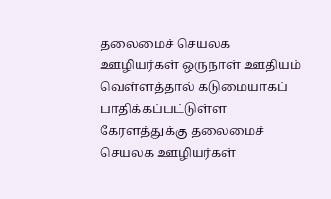தலைமைச் செயலக ஊழியர்கள் ஒருநாள் ஊதியம்
வெள்ளத்தால் கடுமையாகப் பாதிக்கப்பட்டுள்ள கேரளத்துக்கு தலைமைச் செயலக ஊழியர்கள்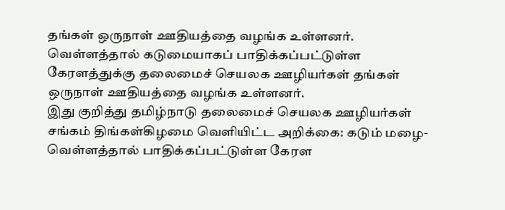தங்கள் ஒருநாள் ஊதியத்தை வழங்க உள்ளனர்.
வெள்ளத்தால் கடுமையாகப் பாதிக்கப்பட்டுள்ள கேரளத்துக்கு தலைமைச் செயலக ஊழியர்கள் தங்கள் ஒருநாள் ஊதியத்தை வழங்க உள்ளனர்.
இது குறித்து தமிழ்நாடு தலைமைச் செயலக ஊழியர்கள் சங்கம் திங்கள்கிழமை வெளியிட்ட அறிக்கை: கடும் மழை-வெள்ளத்தால் பாதிக்கப்பட்டுள்ள கேரள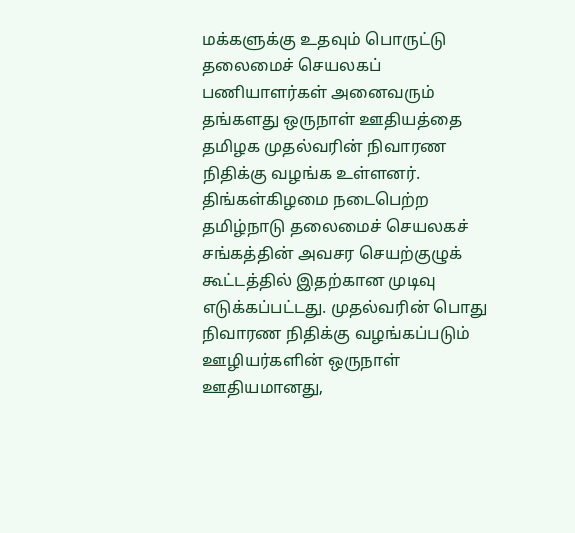மக்களுக்கு உதவும் பொருட்டு தலைமைச் செயலகப் பணியாளர்கள் அனைவரும் தங்களது ஒருநாள் ஊதியத்தை தமிழக முதல்வரின் நிவாரண நிதிக்கு வழங்க உள்ளனர்.
திங்கள்கிழமை நடைபெற்ற தமிழ்நாடு தலைமைச் செயலகச் சங்கத்தின் அவசர செயற்குழுக் கூட்டத்தில் இதற்கான முடிவு எடுக்கப்பட்டது. முதல்வரின் பொது நிவாரண நிதிக்கு வழங்கப்படும் ஊழியர்களின் ஒருநாள் ஊதியமானது,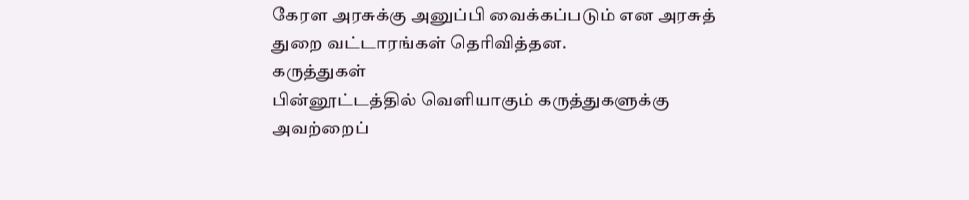கேரள அரசுக்கு அனுப்பி வைக்கப்படும் என அரசுத் துறை வட்டாரங்கள் தெரிவித்தன.
கருத்துகள்
பின்னூட்டத்தில் வெளியாகும் கருத்துகளுக்கு அவற்றைப்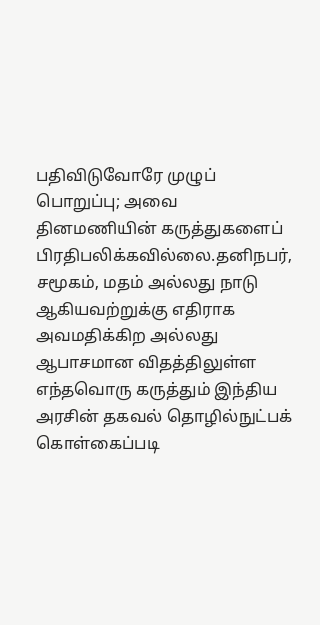பதிவிடுவோரே முழுப் பொறுப்பு; அவை தினமணியின் கருத்துகளைப் பிரதிபலிக்கவில்லை.தனிநபர், சமூகம், மதம் அல்லது நாடு ஆகியவற்றுக்கு எதிராக அவமதிக்கிற அல்லது ஆபாசமான விதத்திலுள்ள எந்தவொரு கருத்தும் இந்திய அரசின் தகவல் தொழில்நுட்பக் கொள்கைப்படி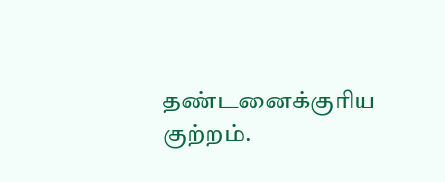தண்டனைக்குரிய குற்றம்.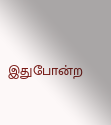இதுபோன்ற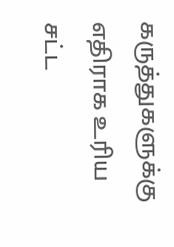கருத்துகளுக்கு எதிராக உரிய சட்ட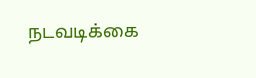நடவடிக்கை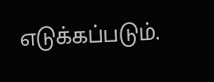எடுக்கப்படும்.